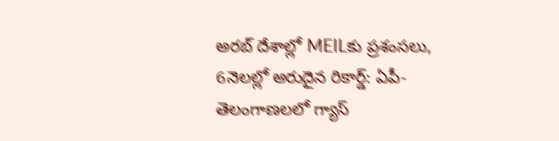అరబ్ దేశాల్లో MEILకు ప్రశంసలు, 6నెలల్లో అరుదైన రికార్డ్: ఏపీ-తెలంగాణలలో గ్యాస్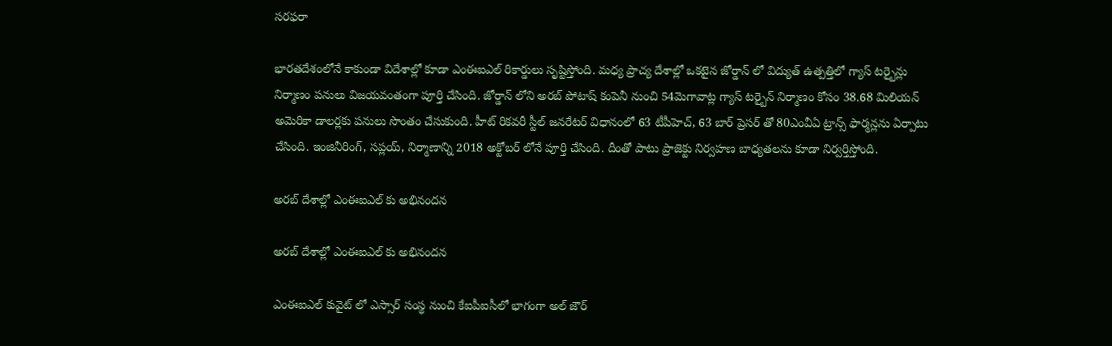సరఫరా

భారతదేశంలోనే కాకుండా విదేశాల్లో కూడా ఎంఈఐఎల్ రికార్డులు సృష్టిస్తోంది. మధ్య ప్రాచ్య దేశాల్లో ఒకటైన జోర్డాన్ లో విద్యుత్ ఉత్పత్తిలో గ్యాస్ టర్బైన్లు నిర్మాణం పనులు విజయవంతంగా పూర్తి చేసింది. జోర్డాన్ లోని అరబ్ పోటాష్ కంపెనీ నుంచి 54మెగావాట్ల గ్యాస్ టర్బైన్ నిర్మాణం కోసం 38.68 మిలియన్ అమెరికా డాలర్లకు పనులు సొంతం చేసుకుంది. హీట్ రికవరీ స్టీల్ జనరేటర్ విధానంలో 63 టీపీహెచ్‌, 63 బార్ ప్రెసర్ తో 80ఎంవీఏ ట్రాన్స్ ఫార్మన్లను ఏర్పాటు చేసింది. ఇంజినీరింగ్, సప్లయ్, నిర్మాణాన్ని 2018 అక్టోబర్ లోనే పూర్తి చేసింది. దీంతో పాటు ప్రాజెక్టు నిర్వహణ బాధ్యతలను కూడా నిర్వర్తిస్తోంది.

అరబ్ దేశాల్లో ఎంఈఐఎల్ కు అభినందన

అరబ్ దేశాల్లో ఎంఈఐఎల్ కు అభినందన

ఎంఈఐఎల్ కువైట్ లో ఎస్సార్ సంస్థ నుంచి కేఐపీఐసీలో భాగంగా అల్ జౌర్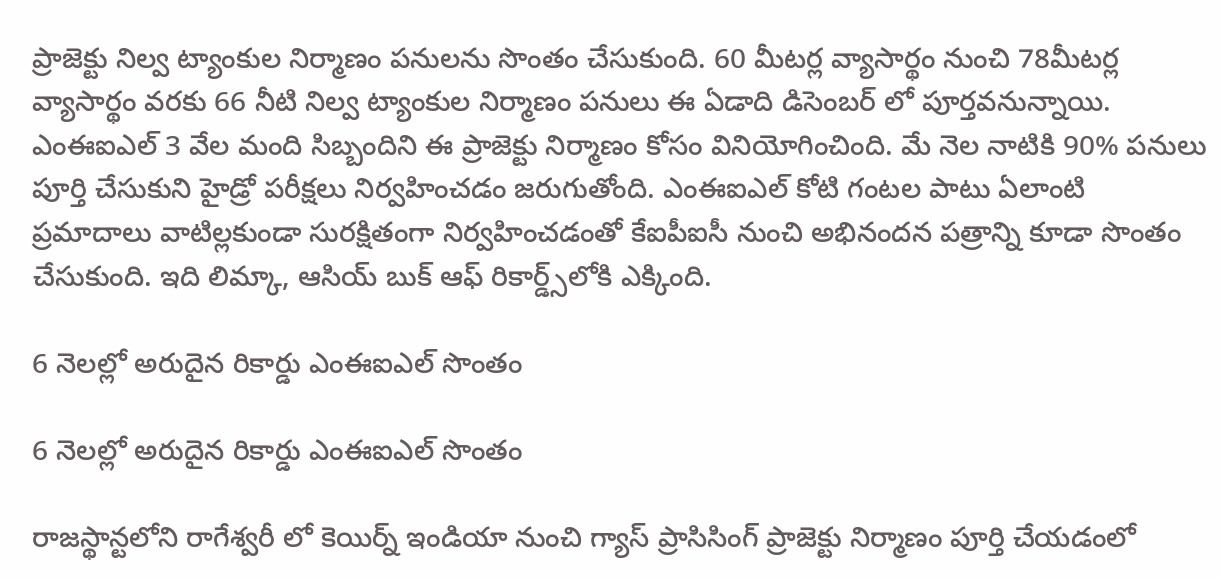ప్రాజెక్టు నిల్వ ట్యాంకుల నిర్మాణం పనులను సొంతం చేసుకుంది. 60 మీటర్ల వ్యాసార్థం నుంచి 78మీటర్ల వ్యాసార్థం వరకు 66 నీటి నిల్వ ట్యాంకుల నిర్మాణం పనులు ఈ ఏడాది డిసెంబర్ లో పూర్తవనున్నాయి. ఎంఈఐఎల్ 3 వేల మంది సిబ్బందిని ఈ ప్రాజెక్టు నిర్మాణం కోసం వినియోగించింది. మే నెల నాటికి 90% పనులు పూర్తి చేసుకుని హైడ్రో పరీక్షలు నిర్వహించడం జరుగుతోంది. ఎంఈఐఎల్ కోటి గంటల పాటు ఏలాంటి ప్రమాదాలు వాటిల్లకుండా సురక్షితంగా నిర్వహించడంతో కేఐపీఐసీ నుంచి అభినందన పత్రాన్ని కూడా సొంతం చేసుకుంది. ఇది లిమ్కా, ఆసియ్ బుక్ ఆఫ్ రికార్డ్స్‌లోకి ఎక్కింది.

6 నెలల్లో అరుదైన రికార్డు ఎంఈఐఎల్ సొంతం

6 నెలల్లో అరుదైన రికార్డు ఎంఈఐఎల్ సొంతం

రాజస్థాన్టలోని రాగేశ్వరీ లో కెయిర్న్‌ ఇండియా నుంచి గ్యాస్ ప్రాసిసింగ్‌ ప్రాజెక్టు నిర్మాణం పూర్తి చేయడంలో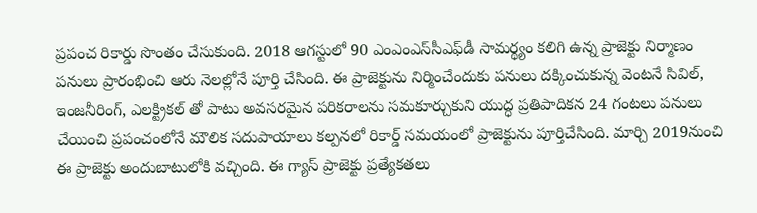ప్రపంచ రికార్డు సొంతం చేసుకుంది. 2018 ఆగస్టులో 90 ఎంఎంఎస్‌సీఎఫ్‌డీ సామర్థ్యం కలిగి ఉన్న ప్రాజెక్టు నిర్మాణం పనులు ప్రారంభించి ఆరు నెలల్లోనే పూర్తి చేసింది. ఈ ప్రాజెక్టును నిర్మించేందుకు పనులు దక్కించుకున్న వెంటనే సివిల్, ఇంజనీరింగ్, ఎలక్ట్రికల్ తో పాటు అవసరమైన పరికరాలను సమకూర్చుకుని యుద్ధ ప్రతిపాదికన 24 గంటలు పనులు చేయించి ప్రపంచంలోనే మౌలిక సదుపాయాలు కల్పనలో రికార్డ్‌ సమయంలో ప్రాజెక్టును పూర్తిచేసింది. మార్చి 2019నుంచి ఈ ప్రాజెక్టు అందుబాటులోకి వచ్చింది. ఈ గ్యాస్ ప్రాజెక్టు ప్రత్యేకతలు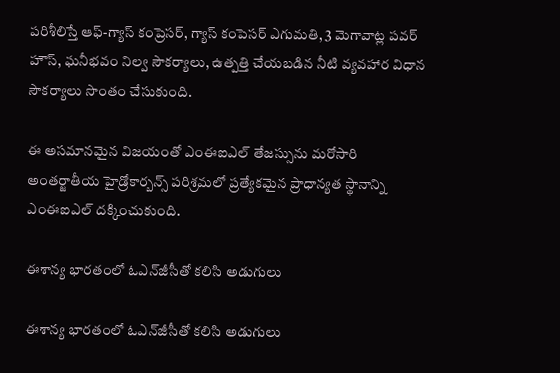పరిశీలిస్తే ఆఫ్-గ్యాస్ కంప్రెసర్, గ్యాస్ కంపెసర్ ఎగుమతి, 3 మెగావాట్ల పవర్ హౌస్, ఘనీభవం నిల్వ సౌకర్యాలు, ఉత్పత్తి చేయబడిన నీటి వ్యవహార విధాన సౌకర్యాలు సొంతం చేసుకుంది.

ఈ అసమానమైన విజయంతో ఎంఈఐఎల్ తేజస్సును మరోసారి అంతర్జాతీయ హైడ్రోకార్బన్స్ పరిశ్రమలో ప్రత్యేకమైన ప్రాధాన్యత స్థానాన్ని ఎంఈఐఎల్ దక్కించుకుంది.

ఈశాన్య భారతంలో ఓఎన్‌జీసీతో కలిసి అడుగులు

ఈశాన్య భారతంలో ఓఎన్‌జీసీతో కలిసి అడుగులు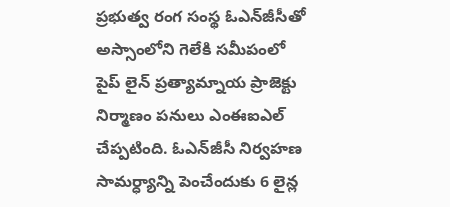ప్రభుత్వ రంగ సంస్థ ఓఎన్‌జీసీతో అస్సాంలోని గెలేకి సమీపంలో పైప్ లైన్ ప్రత్యామ్నాయ ప్రాజెక్టు నిర్మాణం పనులు ఎంఈఐఎల్ చేప్పటింది. ఓఎన్‌జీసీ నిర్వహణ సామర్ధ్యాన్ని పెంచేందుకు 6 లైన్ల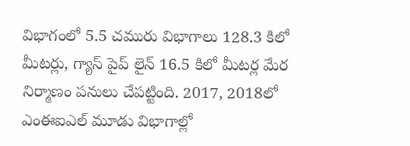విభాగంలో 5.5 చమురు విభాగాలు 128.3 కిలో మీటర్లు, గ్యాస్ పైప్ లైన్ 16.5 కిలో మీటర్ల మేర నిర్మాణం పనులు చేపట్టింది. 2017, 2018లో ఎంఈఐఎల్ మూడు విభాగాల్లో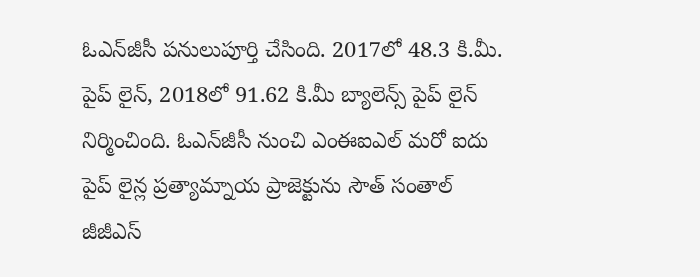ఓఎన్‌జీసీ పనులుపూర్తి చేసింది. 2017లో 48.3 కి.మీ. పైప్ లైన్, 2018లో 91.62 కి.మీ బ్యాలెన్స్ పైప్ లైన్ నిర్మించింది. ఓఎన్‌జీసీ నుంచి ఎంఈఐఎల్ మరో ఐదు పైప్ లైన్ల ప్రత్యామ్నాయ ప్రాజెక్టును సౌత్ సంతాల్ జీజీఎస్‌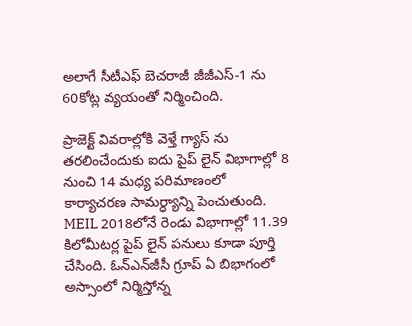అలాగే సీటీఎఫ్‌ బెచరాజీ జీజీఎస్‌-1 ను 60కోట్ల వ్యయంతో నిర్మించింది.

ప్రాజెక్ట్ వివరాల్లోకి వెళ్తే గ్యాస్ ను తరలించేందుకు ఐదు పైప్ లైన్ విభాగాల్లో 8 నుంచి 14 మధ్య పరిమాణంలో కార్యాచరణ సామర్ధ్యాన్ని పెంచుతుంది. MEIL 2018లోనే రెండు విభాగాల్లో 11.39 కిలోమీటర్ల పైప్ లైన్ పనులు కూడా పూర్తి చేసింది. ఓన్‌ఎన్‌జీసీ గ్రూప్ ఏ బిభాగంలో అస్సాంలో నిర్మిస్తోన్న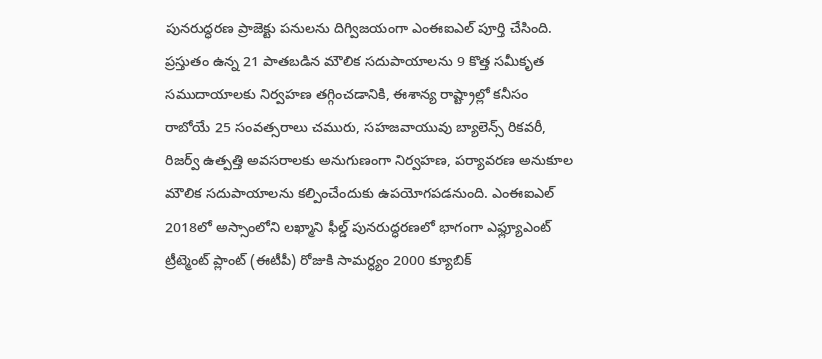పునరుద్ధరణ ప్రాజెక్టు పనులను దిగ్విజయంగా ఎంఈఐఎల్ పూర్తి చేసింది. ప్రస్తుతం ఉన్న 21 పాతబడిన మౌలిక సదుపాయాలను 9 కొత్త సమీకృత సముదాయాలకు నిర్వహణ తగ్గించడానికి, ఈశాన్య రాష్ట్రాల్లో కనీసం రాబోయే 25 సంవత్సరాలు చమురు, సహజవాయువు బ్యాలెన్స్ రికవరీ, రిజర్వ్ ఉత్పత్తి అవసరాలకు అనుగుణంగా నిర్వహణ, పర్యావరణ అనుకూల మౌలిక సదుపాయాలను కల్పించేందుకు ఉపయోగపడనుంది. ఎంఈఐఎల్ 2018లో అస్సాంలోని లఖ్మాని ఫీల్డ్ పునరుద్ధరణలో భాగంగా ఎఫ్ల్యూఎంట్ ట్రీట్మెంట్ ప్లాంట్ (ఈటీపీ) రోజుకి సామర్ధ్యం 2000 క్యూబిక్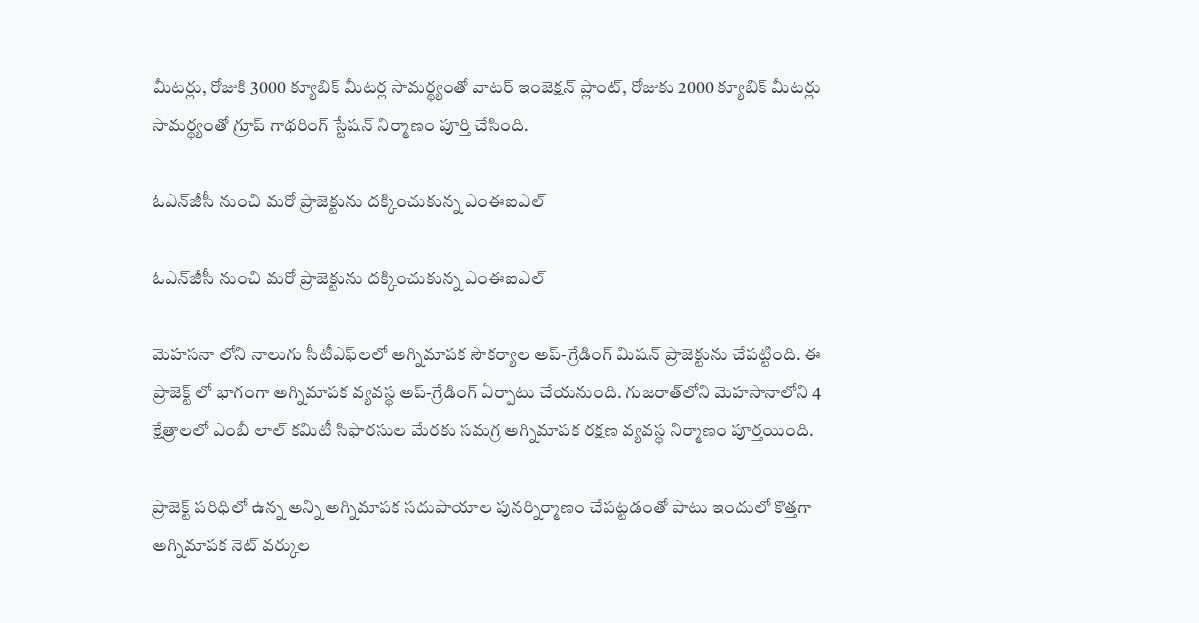మీటర్లు, రోజుకి 3000 క్యూబిక్ మీటర్ల సామర్థ్యంతో వాటర్ ఇంజెక్షన్ ప్లాంట్, రోజుకు 2000 క్యూబిక్ మీటర్లు సామర్థ్యంతో గ్రూప్ గాథరింగ్ స్టేషన్ నిర్మాణం పూర్తి చేసింది.

ఓఎన్‌జీసీ నుంచి మరో ప్రాజెక్టును దక్కించుకున్న ఎంఈఐఎల్‌

ఓఎన్‌జీసీ నుంచి మరో ప్రాజెక్టును దక్కించుకున్న ఎంఈఐఎల్‌

మెహసనా లోని నాలుగు సీటీఎఫ్‌లలో అగ్నిమాపక సౌకర్యాల అప్-గ్రేడింగ్ మిషన్ ప్రాజెక్టును చేపట్టింది. ఈ ప్రాజెక్ట్ లో భాగంగా అగ్నిమాపక వ్యవస్థ అప్-గ్రేడింగ్ ఏర్పాటు చేయనుంది. గుజరాత్‌లోని మెహసానాలోని 4 క్షేత్రాలలో ఎంబీ లాల్‌ కమిటీ సిఫారసుల మేరకు సమగ్ర అగ్నిమాపక రక్షణ వ్యవస్థ నిర్మాణం పూర్తయింది.

ప్రాజెక్ట్ పరిధిలో ఉన్న అన్ని అగ్నిమాపక సదుపాయాల పునర్నిర్మాణం చేపట్టడంతో పాటు ఇందులో కొత్తగా అగ్నిమాపక నెట్ వర్కుల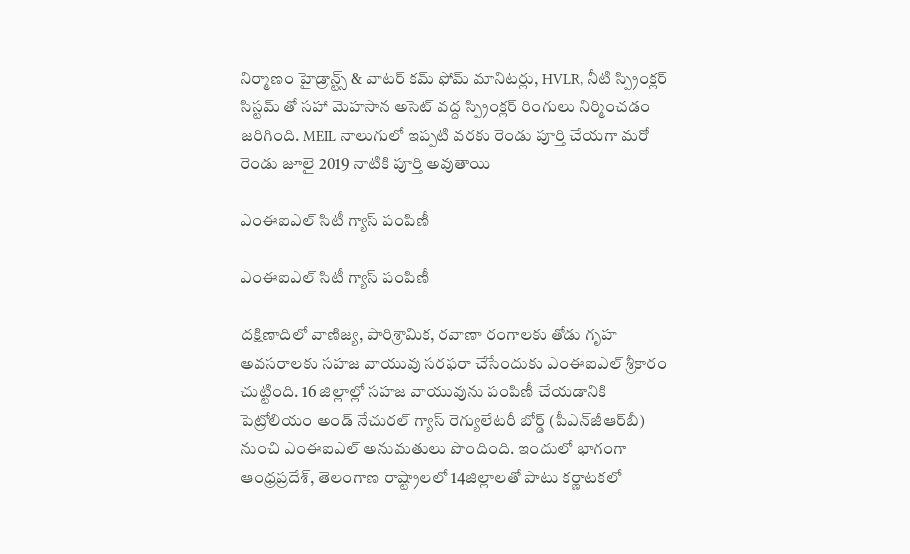నిర్మాణం హైడ్రాన్ట్స్ & వాటర్ కమ్ ఫోమ్ మానిటర్లు, HVLR, నీటి స్ప్రింక్లర్ సిస్టమ్ తో సహా మెహసాన అసెట్ వద్ద స్ప్రింక్లర్ రింగులు నిర్మించడం జరిగింది. MEIL నాలుగులో ఇప్పటి వరకు రెండు పూర్తి చేయగా మరో రెండు జూలై 2019 నాటికి పూర్తి అవుతాయి

ఎంఈఐఎల్‌ సిటీ గ్యాస్ పంపిణీ

ఎంఈఐఎల్‌ సిటీ గ్యాస్ పంపిణీ

దక్షిణాదిలో వాణిజ్య, పారిశ్రామిక, రవాణా రంగాలకు తోడు గృహ అవసరాలకు సహజ వాయువు సరఫరా చేసేందుకు ఎంఈఐఎల్‌ శ్రీకారం చుట్టింది. 16 జిల్లాల్లో సహజ వాయువును పంపిణీ చేయడానికి పెట్రోలియం అండ్ నేచురల్ గ్యాస్ రెగ్యులేటరీ బోర్డ్ (పీఎన్‌జీఆర్‌బీ) నుంచి ఎంఈఐఎల్‌ అనుమతులు పొందింది. ఇందులో భాగంగా ఆంధ్రప్రదేశ్, తెలంగాణ రాష్ట్రాలలో 14జిల్లాలతో పాటు కర్ణాటకలో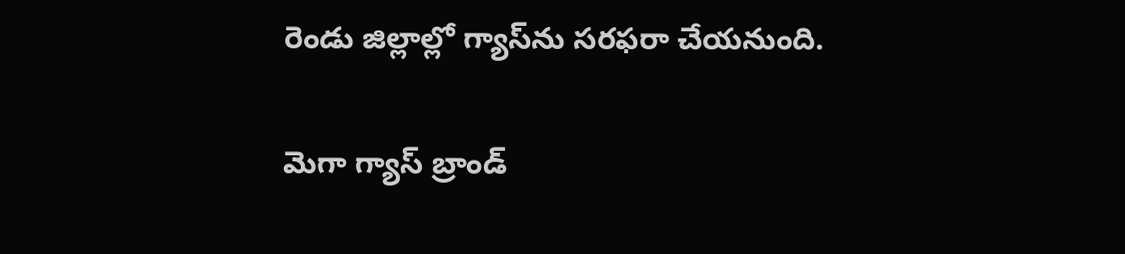రెండు జిల్లాల్లో గ్యాస్‌ను సరఫరా చేయనుంది.

మెగా గ్యాస్ బ్రాండ్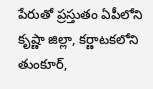పేరుతో ప్రస్తుతం ఏపీలోని కృష్ణా జిల్లా, కర్ణాటకలోని తుంకూర్,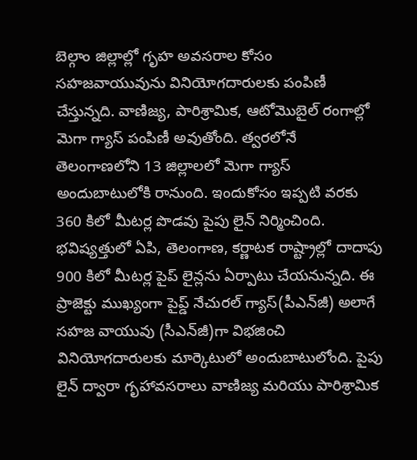బెల్గాం జిల్లాల్లో గృహ అవసరాల కోసం సహజవాయువును వినియోగదారులకు పంపిణీ చేస్తున్నది. వాణిజ్య, పారిశ్రామిక, ఆటోమొబైల్ రంగాల్లో మెగా గ్యాస్ పంపిణీ అవుతోంది. త్వరలోనే తెలంగాణలోని 13 జిల్లాలలో మెగా గ్యాస్ అందుబాటులోకి రానుంది. ఇందుకోసం ఇప్పటి వరకు 360 కిలో మీటర్ల పొడవు పైపు లైన్ నిర్మించింది. భవిష్యత్తులో ఏపి, తెలంగాణ, కర్ణాటక రాష్ట్రాల్లో దాదాపు 900 కిలో మీటర్ల పైప్ లైన్లను ఏర్పాటు చేయనున్నది. ఈ ప్రాజెక్టు ముఖ్యంగా పైప్డ్ నేచురల్‌ గ్యాస్‌(పీఎన్‌జీ) అలాగే సహజ వాయువు (సీఎన్‌జీ)గా విభజించి వినియోగదారులకు మార్కెటులో అందుబాటులోంది. పైపు లైన్ ద్వారా గృహావసరాలు వాణిజ్య మరియు పారిశ్రామిక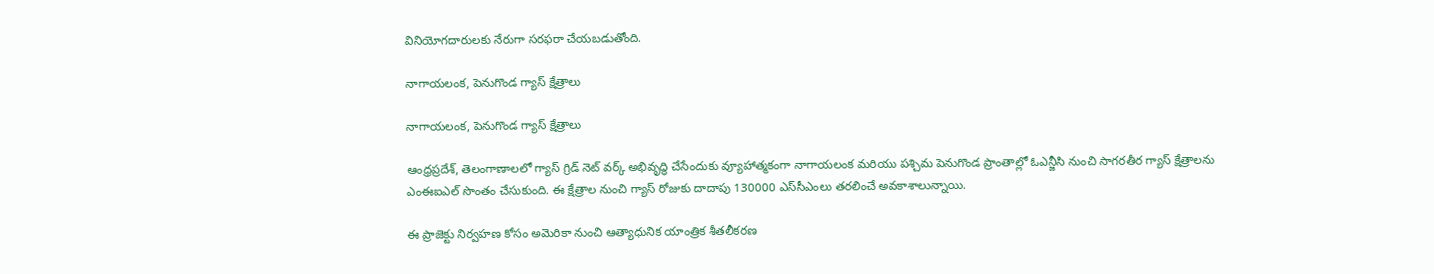వినియోగదారులకు నేరుగా సరఫరా చేయబడుతోంది.

నాగాయలంక, పెనుగొండ గ్యాస్ క్షేత్రాలు

నాగాయలంక, పెనుగొండ గ్యాస్ క్షేత్రాలు

ఆంధ్రప్రదేశ్‌, తెలంగాణాలలో గ్యాస్ గ్రిడ్ నెట్ వర్క్ అభివృద్ధి చేసేందుకు వ్యూహాత్మకంగా నాగాయలంక మరియు పశ్చిమ పెనుగొండ ప్రాంతాల్లో ఓఎన్జీసి నుంచి సాగరతీర గ్యాస్ క్షేత్రాలను ఎంఈఐఎల్‌ సొంతం చేసుకుంది. ఈ క్షేత్రాల నుంచి గ్యాస్ రోజుకు దాదాపు 130000 ఎస్‌సీఎంలు తరలించే అవకాశాలున్నాయి.

ఈ ప్రాజెక్టు నిర్వహణ కోసం అమెరికా నుంచి ఆత్యాధునిక యాంత్రిక శీతలీకరణ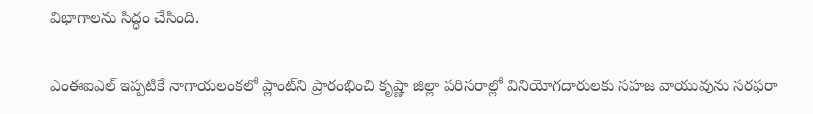విభాగాలను సిద్ధం చేసింది.

ఎంఈఐఎల్‌ ఇప్పటికే నాగాయలంకలో ప్లాంట్‌ని ప్రారంభించి కృష్ణా జిల్లా పరిసరాల్లో వినియోగదారులకు సహజ వాయువును సరఫరా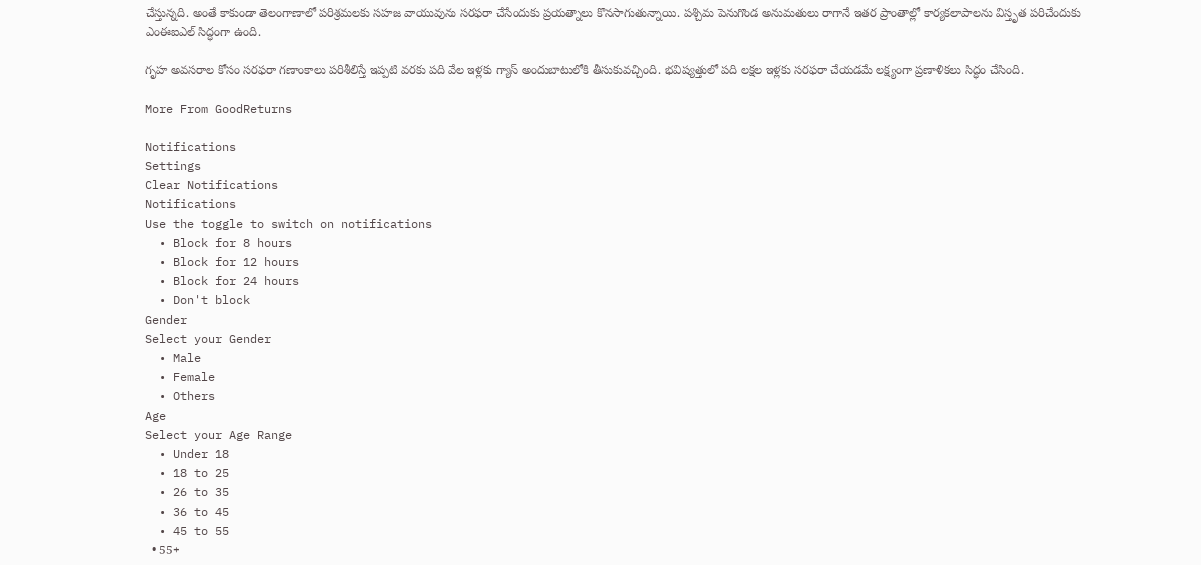చేస్తున్నది. అంతే కాకుండా తెలంగాణాలో పరిశ్రమలకు సహజ వాయువును సరఫరా చేసేందుకు ప్రయత్నాలు కొనసాగుతున్నాయి. పశ్చిమ పెనుగొండ అనుమతులు రాగానే ఇతర ప్రాంతాల్లో కార్యకలాపాలను విస్తృత పరిచేందుకు ఎంఈఐఎల్‌ సిద్ధంగా ఉంది.

గృహ అవసరాల కోసం సరఫరా గణాంకాలు పరిశీలిస్తే ఇప్పటి వరకు పది వేల ఇళ్లకు గ్యాస్ అందుబాటులోకి తీసుకువచ్చింది. భవిష్యత్తులో పది లక్షల ఇళ్లకు సరఫరా చేయడమే లక్ష్యంగా ప్రణాళికలు సిద్ధం చేసింది.

More From GoodReturns

Notifications
Settings
Clear Notifications
Notifications
Use the toggle to switch on notifications
  • Block for 8 hours
  • Block for 12 hours
  • Block for 24 hours
  • Don't block
Gender
Select your Gender
  • Male
  • Female
  • Others
Age
Select your Age Range
  • Under 18
  • 18 to 25
  • 26 to 35
  • 36 to 45
  • 45 to 55
  • 55+